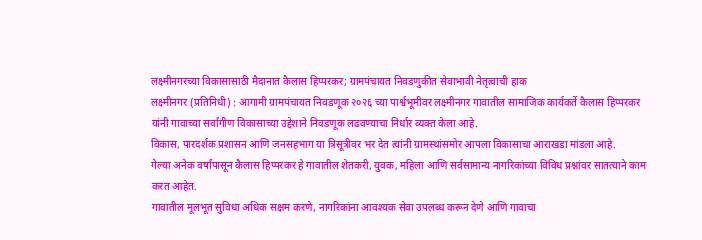लक्ष्मीनगरच्या विकासासाठी मैदानात कैलास हिप्परकर; ग्रामपंचायत निवडणुकीत सेवाभावी नेतृत्वाची हाक
लक्ष्मीनगर (प्रतिनिधी) : आगामी ग्रामपंचायत निवडणूक २०२६ च्या पार्श्वभूमीवर लक्ष्मीनगर गावातील सामाजिक कार्यकर्ते कैलास हिप्परकर यांनी गावाच्या सर्वांगीण विकासाच्या उद्देशाने निवडणूक लढवण्याचा निर्धार व्यक्त केला आहे.
विकास, पारदर्शक प्रशासन आणि जनसहभाग या त्रिसूत्रीवर भर देत त्यांनी ग्रामस्थांसमोर आपला विकासाचा आराखडा मांडला आहे.
गेल्या अनेक वर्षांपासून कैलास हिप्परकर हे गावातील शेतकरी, युवक, महिला आणि सर्वसामान्य नागरिकांच्या विविध प्रश्नांवर सातत्याने काम करत आहेत.
गावातील मूलभूत सुविधा अधिक सक्षम करणे, नागरिकांना आवश्यक सेवा उपलब्ध करून देणे आणि गावाचा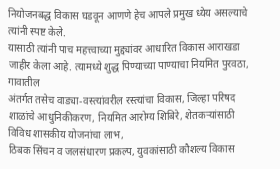नियोजनबद्ध विकास घडवून आणणे हेच आपले प्रमुख ध्येय असल्याचे त्यांनी स्पष्ट केले.
यासाठी त्यांनी पाच महत्त्वाच्या मुद्द्यांवर आधारित विकास आराखडा जाहीर केला आहे. त्यामध्ये शुद्ध पिण्याच्या पाण्याचा नियमित पुरवठा, गावातील
अंतर्गत तसेच वाड्या-वस्त्यांवरील रस्त्यांचा विकास, जिल्हा परिषद शाळांचे आधुनिकीकरण, नियमित आरोग्य शिबिरे, शेतकऱ्यांसाठी विविध शासकीय योजनांचा लाभ,
ठिबक सिंचन व जलसंधारण प्रकल्प, युवकांसाठी कौशल्य विकास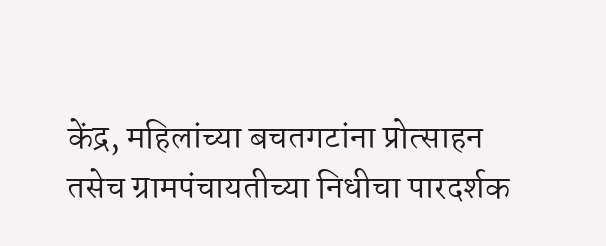केंद्र, महिलांच्या बचतगटांना प्रोत्साहन तसेच ग्रामपंचायतीच्या निधीचा पारदर्शक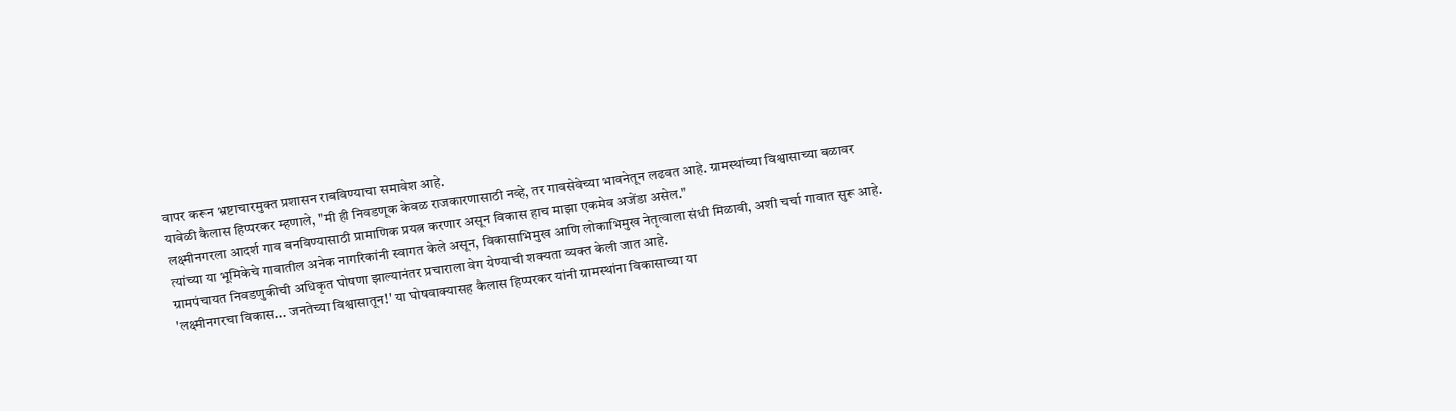वापर करून भ्रष्टाचारमुक्त प्रशासन राबविण्याचा समावेश आहे.
यावेळी कैलास हिप्परकर म्हणाले, "मी ही निवडणूक केवळ राजकारणासाठी नव्हे, तर गावसेवेच्या भावनेतून लढवत आहे. ग्रामस्थांच्या विश्वासाच्या बळावर लक्ष्मीनगरला आदर्श गाव बनविण्यासाठी प्रामाणिक प्रयत्न करणार असून विकास हाच माझा एकमेव अजेंडा असेल."
त्यांच्या या भूमिकेचे गावातील अनेक नागरिकांनी स्वागत केले असून, विकासाभिमुख आणि लोकाभिमुख नेतृत्वाला संधी मिळावी, अशी चर्चा गावात सुरू आहे. ग्रामपंचायत निवडणुकीची अधिकृत घोषणा झाल्यानंतर प्रचाराला वेग येण्याची शक्यता व्यक्त केली जात आहे.
'लक्ष्मीनगरचा विकास... जनतेच्या विश्वासातून!' या घोषवाक्यासह कैलास हिप्परकर यांनी ग्रामस्थांना विकासाच्या या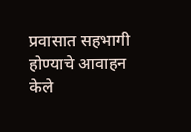प्रवासात सहभागी होण्याचे आवाहन केले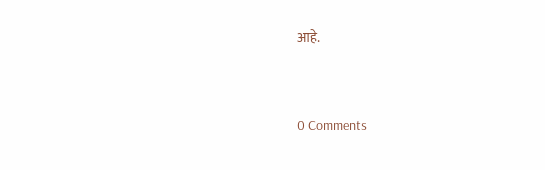आहे.


0 Comments